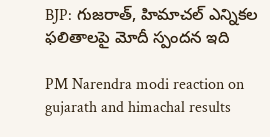BJP: గుజరాత్, హిమాచల్ ఎన్నికల ఫలితాలపై మోదీ స్పందన ఇది

PM Narendra modi reaction on gujarath and himachal results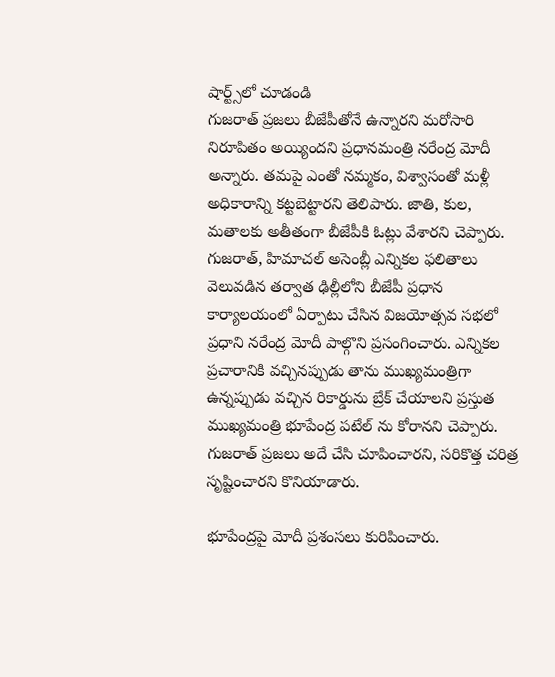షార్ట్స్‌లో చూడండి
గుజరాత్ ప్రజలు బీజేపీతోనే ఉన్నారని మరోసారి నిరూపితం అయ్యిందని ప్రధానమంత్రి నరేంద్ర మోదీ అన్నారు. తమపై ఎంతో నమ్మకం, విశ్వాసంతో మళ్లీ అధికారాన్ని కట్టబెట్టారని తెలిపారు. జాతి, కుల, మతాలకు అతీతంగా బీజేపీకి ఓట్లు వేశారని చెప్పారు. గుజరాత్, హిమాచల్ అసెంబ్లీ ఎన్నికల ఫలితాలు వెలువడిన తర్వాత ఢిల్లీలోని బీజేపీ ప్రధాన కార్యాలయంలో ఏర్పాటు చేసిన విజయోత్సవ సభలో ప్రధాని నరేంద్ర మోదీ పాల్గొని ప్రసంగించారు. ఎన్నికల ప్రచారానికి వచ్చినప్పుడు తాను ముఖ్యమంత్రిగా ఉన్నప్పుడు వచ్చిన రికార్డును బ్రేక్ చేయాలని ప్రస్తుత ముఖ్యమంత్రి భూపేంద్ర పటేల్ ను కోరానని చెప్పారు.  గుజరాత్ ప్రజలు అదే చేసి చూపించారని, సరికొత్త చరిత్ర సృష్టించారని కొనియాడారు.

భూపేంద్రపై మోదీ ప్రశంసలు కురిపించారు.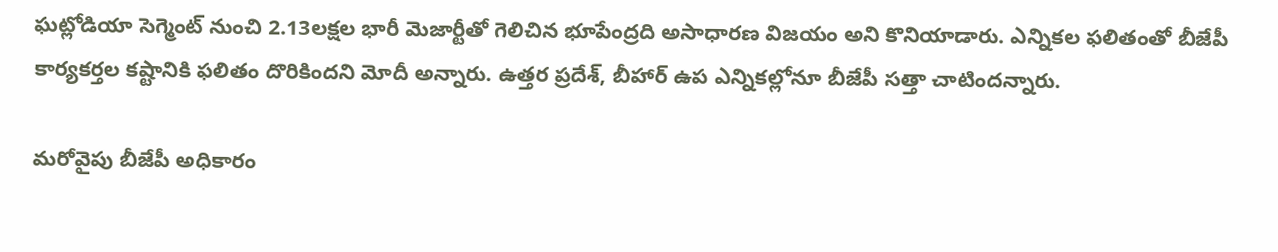ఘట్లోడియా సెగ్మెంట్ నుంచి 2.13లక్షల భారీ మెజార్టీతో గెలిచిన భూపేంద్రది అసాధారణ విజయం అని కొనియాడారు. ఎన్నికల ఫలితంతో బీజేపీ కార్యకర్తల కష్టానికి ఫలితం దొరికిందని మోదీ అన్నారు. ఉత్తర ప్రదేశ్, బీహార్ ఉప ఎన్నికల్లోనూ బీజేపీ సత్తా చాటిందన్నారు.

మరోవైపు బీజేపీ అధికారం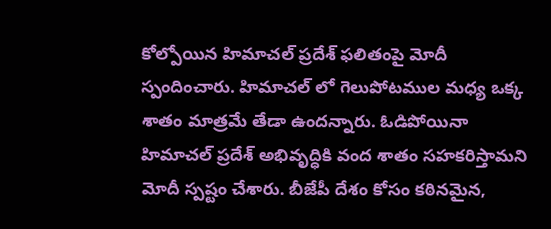కోల్పోయిన హిమాచల్ ప్రదేశ్ ఫలితంపై మోదీ స్పందించారు. హిమాచల్ లో గెలుపోటముల మధ్య ఒక్క శాతం మాత్రమే తేడా ఉందన్నారు. ఓడిపోయినా హిమాచల్ ప్రదేశ్ అభివృద్ధికి వంద శాతం సహకరిస్తామని మోదీ స్పష్టం చేశారు. బీజేపీ దేశం కోసం కఠినమైన,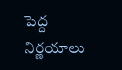పెద్ద నిర్ణయాలు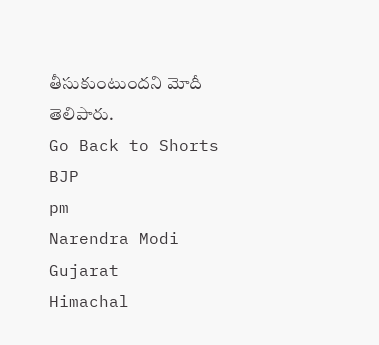తీసుకుంటుందని మోదీ తెలిపారు.
Go Back to Shorts
BJP
pm
Narendra Modi
Gujarat
Himachal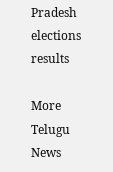Pradesh
elections
results

More Telugu News